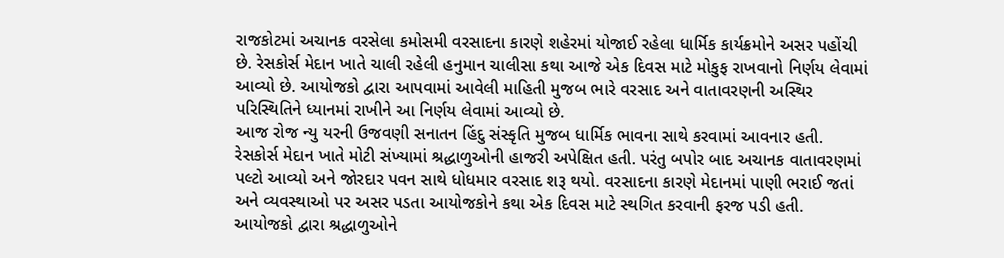રાજકોટમાં અચાનક વરસેલા કમોસમી વરસાદના કારણે શહેરમાં યોજાઈ રહેલા ધાર્મિક કાર્યક્રમોને અસર પહોંચી છે. રેસકોર્સ મેદાન ખાતે ચાલી રહેલી હનુમાન ચાલીસા કથા આજે એક દિવસ માટે મોકુફ રાખવાનો નિર્ણય લેવામાં આવ્યો છે. આયોજકો દ્વારા આપવામાં આવેલી માહિતી મુજબ ભારે વરસાદ અને વાતાવરણની અસ્થિર પરિસ્થિતિને ધ્યાનમાં રાખીને આ નિર્ણય લેવામાં આવ્યો છે.
આજ રોજ ન્યુ યરની ઉજવણી સનાતન હિંદુ સંસ્કૃતિ મુજબ ધાર્મિક ભાવના સાથે કરવામાં આવનાર હતી. રેસકોર્સ મેદાન ખાતે મોટી સંખ્યામાં શ્રદ્ધાળુઓની હાજરી અપેક્ષિત હતી. પરંતુ બપોર બાદ અચાનક વાતાવરણમાં પલ્ટો આવ્યો અને જોરદાર પવન સાથે ધોધમાર વરસાદ શરૂ થયો. વરસાદના કારણે મેદાનમાં પાણી ભરાઈ જતાં અને વ્યવસ્થાઓ પર અસર પડતા આયોજકોને કથા એક દિવસ માટે સ્થગિત કરવાની ફરજ પડી હતી.
આયોજકો દ્વારા શ્રદ્ધાળુઓને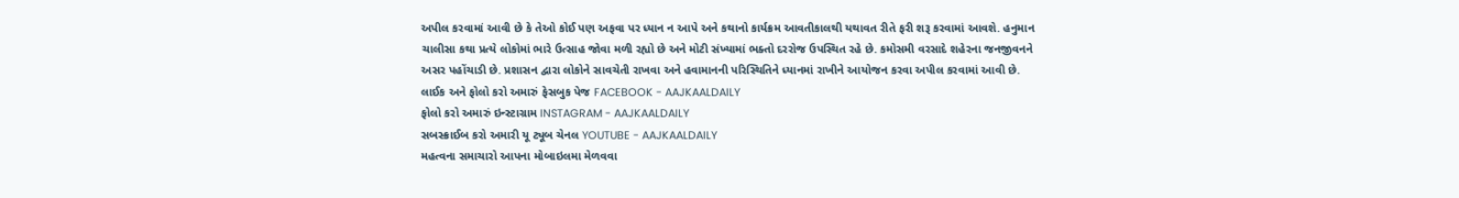અપીલ કરવામાં આવી છે કે તેઓ કોઈ પણ અફવા પર ધ્યાન ન આપે અને કથાનો કાર્યક્રમ આવતીકાલથી યથાવત રીતે ફરી શરૂ કરવામાં આવશે. હનુમાન ચાલીસા કથા પ્રત્યે લોકોમાં ભારે ઉત્સાહ જોવા મળી રહ્યો છે અને મોટી સંખ્યામાં ભક્તો દરરોજ ઉપસ્થિત રહે છે. કમોસમી વરસાદે શહેરના જનજીવનને અસર પહોંચાડી છે. પ્રશાસન દ્વારા લોકોને સાવચેતી રાખવા અને હવામાનની પરિસ્થિતિને ધ્યાનમાં રાખીને આયોજન કરવા અપીલ કરવામાં આવી છે.
લાઈક અને ફોલો કરો અમારું ફેસબુક પેજ FACEBOOK - AAJKAALDAILY
ફોલો કરો અમારું ઇન્સ્ટાગ્રામ INSTAGRAM - AAJKAALDAILY
સબસ્ક્રાઈબ કરો અમારી યૂ ટ્યૂબ ચેનલ YOUTUBE - AAJKAALDAILY
મહત્વના સમાચારો આપના મોબાઇલમા મેળવવા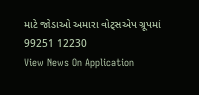માટે જોડાઓ અમારા વોટ્સએપ ગ્રૂપમાં 99251 12230
View News On Application